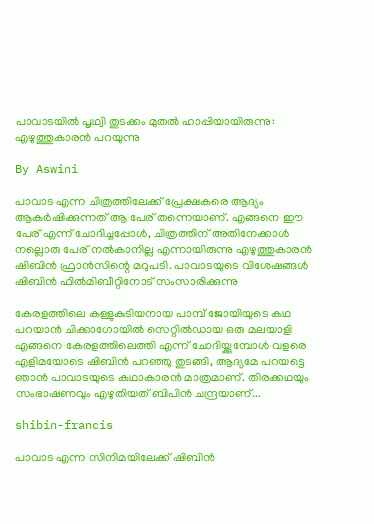പാവാടയില്‍ പൃഥ്വി തുടക്കം മുതല്‍ ഹാപ്പിയായിരുന്നു: എഴുത്തുകാരന്‍ പറയുന്നു

By Aswini

പാവാട എന്ന ചിത്രത്തിലേക്ക് പ്രേക്ഷകരെ ആദ്യം ആകര്‍ഷിക്കുന്നത് ആ പേര് തന്നെയാണ്. എങ്ങനെ ഈ പേര് എന്ന് ചോദിച്ചപ്പോള്‍, ചിത്രത്തിന് അതിനേക്കാള്‍ നല്ലൊരു പേര് നല്‍കാനില്ല എന്നായിരുന്നു എഴുത്തുകാരന്‍ ഷിബിന്‍ ഫ്രാന്‍സിന്റെ മറുപടി. പാവാടയുടെ വിശേഷങ്ങള്‍ ഷിബിന്‍ ഫില്‍മിബീറ്റിനോട് സംസാരിക്കുന്നു

കേരളത്തിലെ കള്ളുകുടിയനായ പാമ്പ് ജോയിയുടെ കഥ പറയാന്‍ ചിക്കാഗോയില്‍ സെറ്റില്‍ഡായ ഒരു മലയാളി എങ്ങനെ കേരളത്തിലെത്തി എന്ന് ചോദിയ്ക്കുമ്പോള്‍ വളരെ എളിമയോടെ ഷിബിന്‍ പറഞ്ഞു തുടങ്ങി, ആദ്യമേ പറയട്ടെ ഞാന്‍ പാവാടയുടെ കഥാകാരന്‍ മാത്രമാണ്. തിരക്കഥയും സംഭാഷണവും എഴുതിയത് ബിപിന്‍ ചന്ദ്രയാണ്...

shibin-francis

പാവാട എന്ന സിനിമയിലേക്ക് ഷിബിന്‍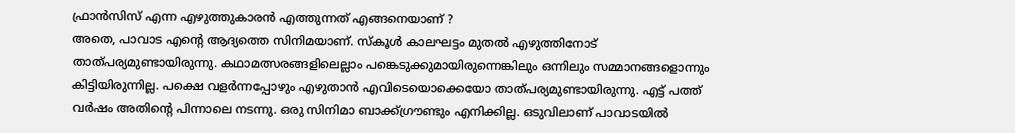ഫ്രാന്‍സിസ് എന്ന എഴുത്തുകാരന്‍ എത്തുന്നത് എങ്ങനെയാണ് ?
അതെ, പാവാട എന്റെ ആദ്യത്തെ സിനിമയാണ്. സ്‌കൂള്‍ കാലഘട്ടം മുതല്‍ എഴുത്തിനോട് താത്പര്യമുണ്ടായിരുന്നു. കഥാമത്സരങ്ങളിലെല്ലാം പങ്കെടുക്കുമായിരുന്നെങ്കിലും ഒന്നിലും സമ്മാനങ്ങളൊന്നും കിട്ടിയിരുന്നില്ല. പക്ഷെ വളര്‍ന്നപ്പോഴും എഴുതാന്‍ എവിടെയൊക്കെയോ താത്പര്യമുണ്ടായിരുന്നു. എട്ട് പത്ത് വര്‍ഷം അതിന്റെ പിന്നാലെ നടന്നു. ഒരു സിനിമാ ബാക്ക്ഗ്രൗണ്ടും എനിക്കില്ല. ഒടുവിലാണ് പാവാടയില്‍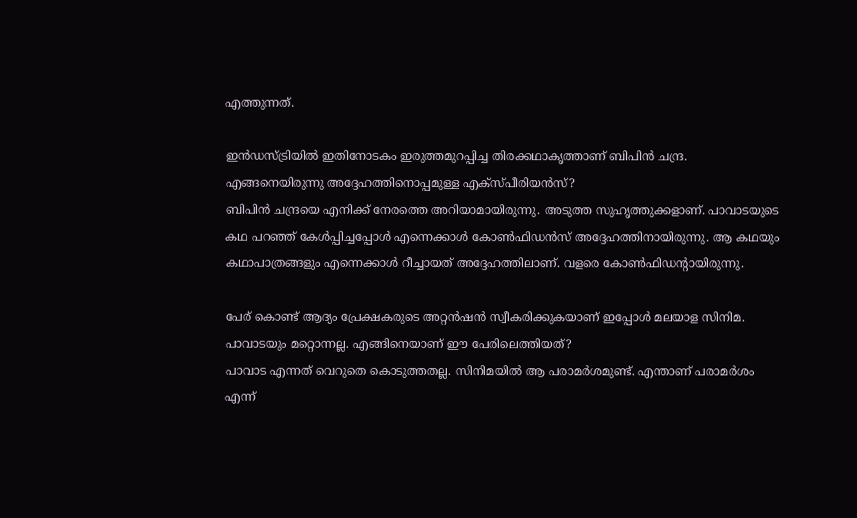എത്തുന്നത്.

ഇന്‍ഡസ്ട്രിയില്‍ ഇതിനോടകം ഇരുത്തമുറപ്പിച്ച തിരക്കഥാകൃത്താണ് ബിപിന്‍ ചന്ദ്ര. എങ്ങനെയിരുന്നു അദ്ദേഹത്തിനൊപ്പമുള്ള എക്‌സ്പീരിയന്‍സ്?
ബിപിന്‍ ചന്ദ്രയെ എനിക്ക് നേരത്തെ അറിയാമായിരുന്നു. അടുത്ത സുഹൃത്തുക്കളാണ്. പാവാടയുടെ കഥ പറഞ്ഞ് കേള്‍പ്പിച്ചപ്പോള്‍ എന്നെക്കാള്‍ കോണ്‍ഫിഡന്‍സ് അദ്ദേഹത്തിനായിരുന്നു. ആ കഥയും കഥാപാത്രങ്ങളും എന്നെക്കാള്‍ റീച്ചായത് അദ്ദേഹത്തിലാണ്. വളരെ കോണ്‍ഫിഡന്റായിരുന്നു.

പേര് കൊണ്ട് ആദ്യം പ്രേക്ഷകരുടെ അറ്റന്‍ഷന്‍ സ്വീകരിക്കുകയാണ് ഇപ്പോള്‍ മലയാള സിനിമ. പാവാടയും മറ്റൊന്നല്ല. എങ്ങിനെയാണ് ഈ പേരിലെത്തിയത്?
പാവാട എന്നത് വെറുതെ കൊടുത്തതല്ല. സിനിമയില്‍ ആ പരാമര്‍ശമുണ്ട്. എന്താണ് പരാമര്‍ശം എന്ന്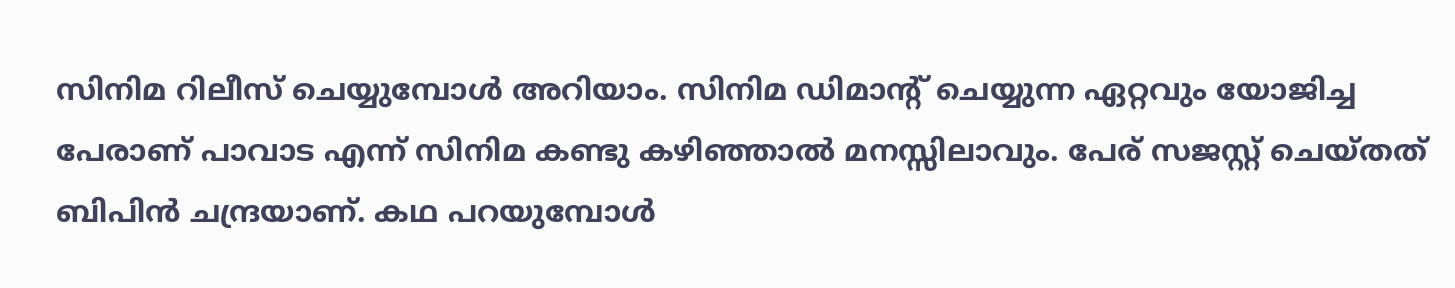സിനിമ റിലീസ് ചെയ്യുമ്പോള്‍ അറിയാം. സിനിമ ഡിമാന്റ് ചെയ്യുന്ന ഏറ്റവും യോജിച്ച പേരാണ് പാവാട എന്ന് സിനിമ കണ്ടു കഴിഞ്ഞാല്‍ മനസ്സിലാവും. പേര് സജസ്റ്റ് ചെയ്തത് ബിപിന്‍ ചന്ദ്രയാണ്. കഥ പറയുമ്പോള്‍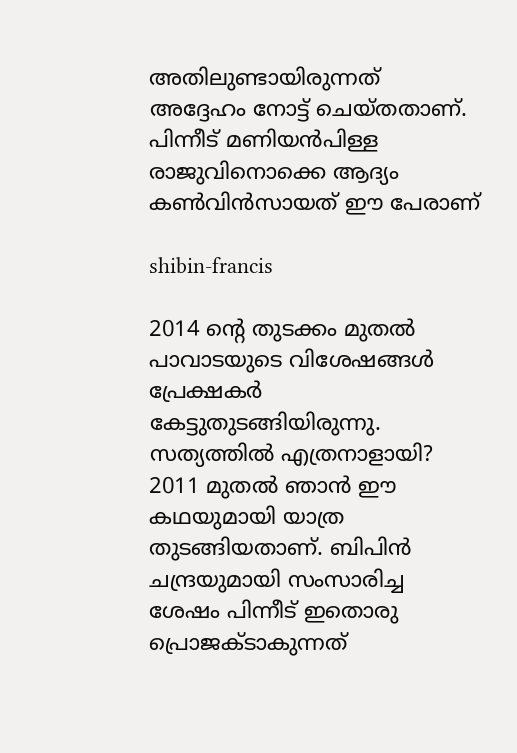അതിലുണ്ടായിരുന്നത് അദ്ദേഹം നോട്ട് ചെയ്തതാണ്. പിന്നീട് മണിയന്‍പിള്ള രാജുവിനൊക്കെ ആദ്യം കണ്‍വിന്‍സായത് ഈ പേരാണ്

shibin-francis

2014 ന്റെ തുടക്കം മുതല്‍ പാവാടയുടെ വിശേഷങ്ങള്‍ പ്രേക്ഷകര്‍ കേട്ടുതുടങ്ങിയിരുന്നു. സത്യത്തില്‍ എത്രനാളായി?
2011 മുതല്‍ ഞാന്‍ ഈ കഥയുമായി യാത്ര തുടങ്ങിയതാണ്. ബിപിന്‍ ചന്ദ്രയുമായി സംസാരിച്ച ശേഷം പിന്നീട് ഇതൊരു പ്രൊജക്ടാകുന്നത്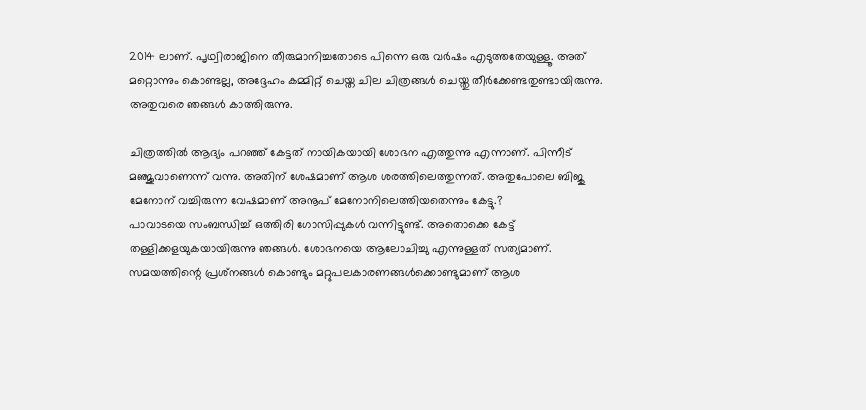2014 ലാണ്. പൃഥ്വിരാജിനെ തീരുമാനിച്ചതോടെ പിന്നെ ഒരു വര്‍ഷം എടുത്തതേയുള്ളൂ. അത് മറ്റൊന്നും കൊണ്ടല്ല, അദ്ദേഹം കമ്മിറ്റ് ചെയ്ത ചില ചിത്രങ്ങള്‍ ചെയ്തു തീര്‍ക്കേണ്ടതുണ്ടായിരുന്നു. അതുവരെ ഞങ്ങള്‍ കാത്തിരുന്നു.

ചിത്രത്തില്‍ ആദ്യം പറഞ്ഞ് കേട്ടത് നായികയായി ശോഭന എത്തുന്നു എന്നാണ്. പിന്നീട് മഞ്ജുവാണെന്ന് വന്നു. അതിന് ശേഷമാണ് ആശ ശരത്തിലെത്തുന്നത്. അതുപോലെ ബിജു മേനോന് വച്ചിരുന്ന വേഷമാണ് അനൂപ് മേനോനിലെത്തിയതെന്നും കേട്ടു.?
പാവാടയെ സംബന്ധിച്ച് ഒത്തിരി ഗോസിപ്പുകള്‍ വന്നിട്ടുണ്ട്. അതൊക്കെ കേട്ട് തള്ളിക്കളയുകയായിരുന്നു ഞങ്ങള്‍. ശോഭനയെ ആലോചിച്ചു എന്നുള്ളത് സത്യമാണ്. സമയത്തിന്റെ പ്രശ്‌നങ്ങള്‍ കൊണ്ടും മറ്റുപലകാരണങ്ങള്‍ക്കൊണ്ടുമാണ് ആശ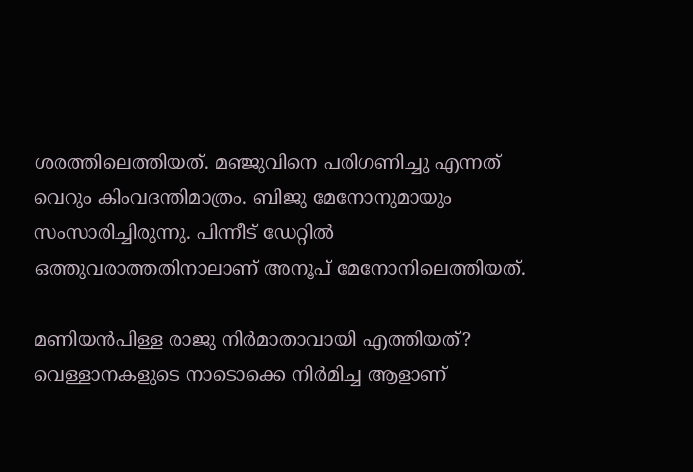ശരത്തിലെത്തിയത്. മഞ്ജുവിനെ പരിഗണിച്ചു എന്നത് വെറും കിംവദന്തിമാത്രം. ബിജു മേനോനുമായും സംസാരിച്ചിരുന്നു. പിന്നീട് ഡേറ്റില്‍ ഒത്തുവരാത്തതിനാലാണ് അനൂപ് മേനോനിലെത്തിയത്.

മണിയന്‍പിള്ള രാജു നിര്‍മാതാവായി എത്തിയത്?
വെള്ളാനകളുടെ നാടൊക്കെ നിര്‍മിച്ച ആളാണ്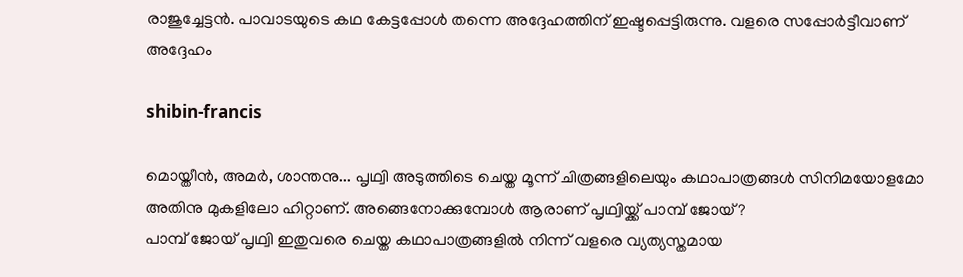രാജുച്ചേട്ടന്‍. പാവാടയുടെ കഥ കേട്ടപ്പോള്‍ തന്നെ അദ്ദേഹത്തിന് ഇഷ്ടപ്പെട്ടിരുന്നു. വളരെ സപ്പോര്‍ട്ടീവാണ് അദ്ദേഹം

shibin-francis

മൊയ്തീന്‍, അമര്‍, ശാന്തനു... പൃഥ്വി അടുത്തിടെ ചെയ്ത മൂന്ന് ചിത്രങ്ങളിലെയും കഥാപാത്രങ്ങള്‍ സിനിമയോളമോ അതിനു മുകളിലോ ഹിറ്റാണ്. അങ്ങെനോക്കുമ്പോള്‍ ആരാണ് പൃഥ്വിയ്ക്ക് പാമ്പ് ജോയ്?
പാമ്പ് ജോയ് പൃഥ്വി ഇതുവരെ ചെയ്ത കഥാപാത്രങ്ങളില്‍ നിന്ന് വളരെ വ്യത്യസ്തമായ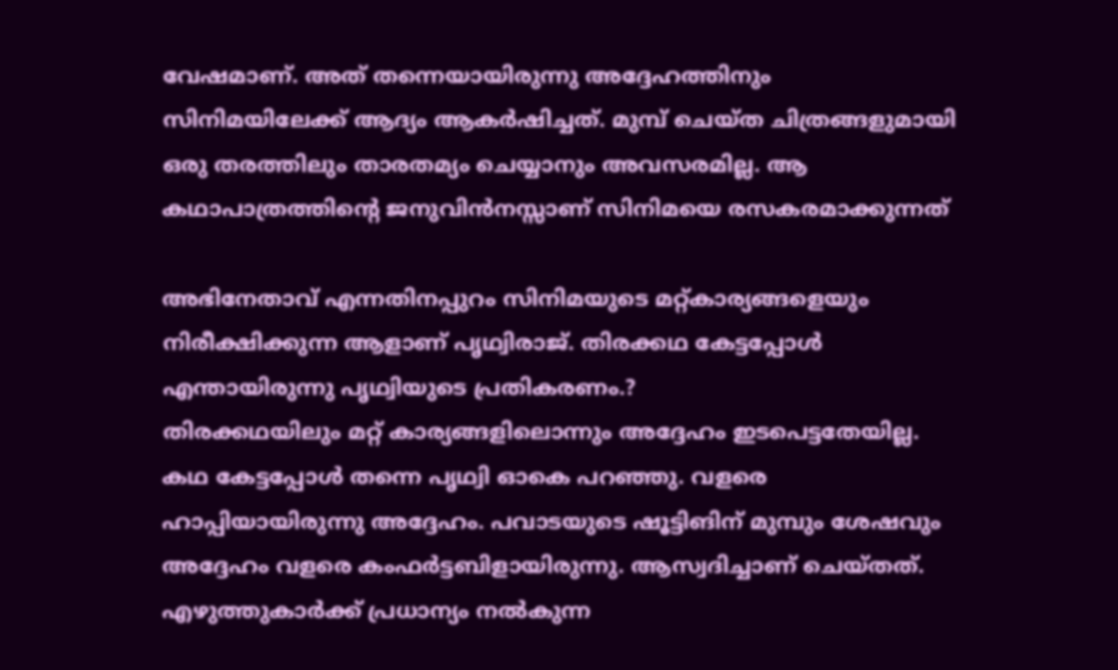വേഷമാണ്. അത് തന്നെയായിരുന്നു അദ്ദേഹത്തിനും സിനിമയിലേക്ക് ആദ്യം ആകര്‍ഷിച്ചത്. മുമ്പ് ചെയ്ത ചിത്രങ്ങളുമായി ഒരു തരത്തിലും താരതമ്യം ചെയ്യാനും അവസരമില്ല. ആ കഥാപാത്രത്തിന്റെ ജനുവിന്‍നസ്സാണ് സിനിമയെ രസകരമാക്കുന്നത്

അഭിനേതാവ് എന്നതിനപ്പുറം സിനിമയുടെ മറ്റ്കാര്യങ്ങളെയും നിരീക്ഷിക്കുന്ന ആളാണ് പൃഥ്വിരാജ്. തിരക്കഥ കേട്ടപ്പോള്‍ എന്തായിരുന്നു പൃഥ്വിയുടെ പ്രതികരണം.?
തിരക്കഥയിലും മറ്റ് കാര്യങ്ങളിലൊന്നും അദ്ദേഹം ഇടപെട്ടതേയില്ല. കഥ കേട്ടപ്പോള്‍ തന്നെ പൃഥ്വി ഓകെ പറഞ്ഞു. വളരെ ഹാപ്പിയായിരുന്നു അദ്ദേഹം. പവാടയുടെ ഷൂട്ടിങിന് മുമ്പും ശേഷവും അദ്ദേഹം വളരെ കംഫര്‍ട്ടബിളായിരുന്നു. ആസ്വദിച്ചാണ് ചെയ്തത്. എഴുത്തുകാര്‍ക്ക് പ്രധാന്യം നല്‍കുന്ന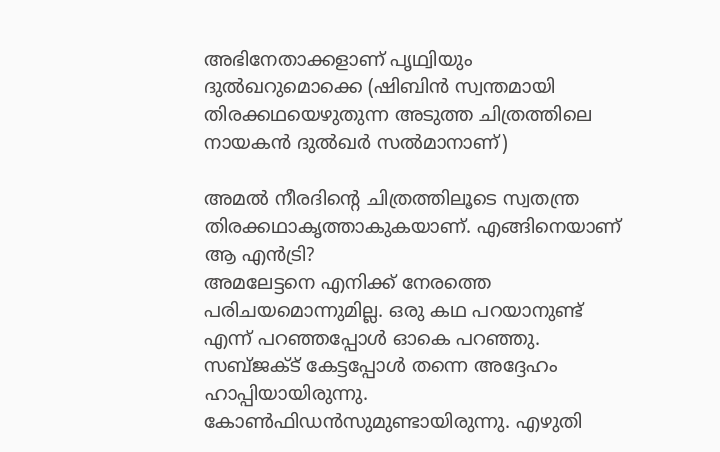അഭിനേതാക്കളാണ് പൃഥ്വിയും ദുല്‍ഖറുമൊക്കെ (ഷിബിന്‍ സ്വന്തമായി തിരക്കഥയെഴുതുന്ന അടുത്ത ചിത്രത്തിലെ നായകന്‍ ദുല്‍ഖര്‍ സല്‍മാനാണ്)

അമല്‍ നീരദിന്റെ ചിത്രത്തിലൂടെ സ്വതന്ത്ര തിരക്കഥാകൃത്താകുകയാണ്. എങ്ങിനെയാണ് ആ എന്‍ട്രി?
അമലേട്ടനെ എനിക്ക് നേരത്തെ പരിചയമൊന്നുമില്ല. ഒരു കഥ പറയാനുണ്ട് എന്ന് പറഞ്ഞപ്പോള്‍ ഓകെ പറഞ്ഞു. സബ്ജക്ട് കേട്ടപ്പോള്‍ തന്നെ അദ്ദേഹം ഹാപ്പിയായിരുന്നു. കോണ്‍ഫിഡന്‍സുമുണ്ടായിരുന്നു. എഴുതി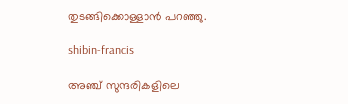തുടങ്ങിക്കൊള്ളാന്‍ പറഞ്ഞു.

shibin-francis

അഞ്ച് സുന്ദരികളിലെ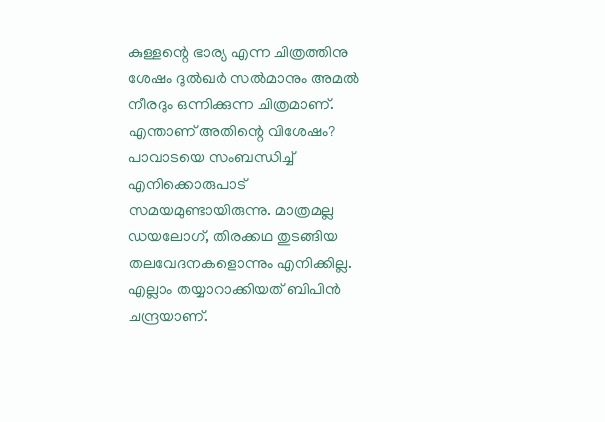കുള്ളന്റെ ഭാര്യ എന്ന ചിത്രത്തിനു ശേഷം ദുല്‍ഖര്‍ സല്‍മാനും അമല്‍ നീരദും ഒന്നിക്കുന്ന ചിത്രമാണ്. എന്താണ് അതിന്റെ വിശേഷം?
പാവാടയെ സംബന്ധിച്ച് എനിക്കൊരുപാട് സമയമുണ്ടായിരുന്നു. മാത്രമല്ല ഡയലോഗ്, തിരക്കഥ തുടങ്ങിയ തലവേദനകളൊന്നും എനിക്കില്ല. എല്ലാം തയ്യാറാക്കിയത് ബിപിന്‍ ചന്ദ്രയാണ്.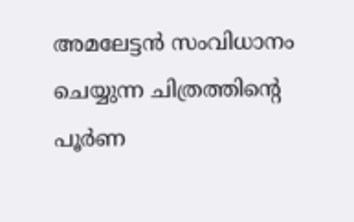അമലേട്ടന്‍ സംവിധാനം ചെയ്യുന്ന ചിത്രത്തിന്റെ പൂര്‍ണ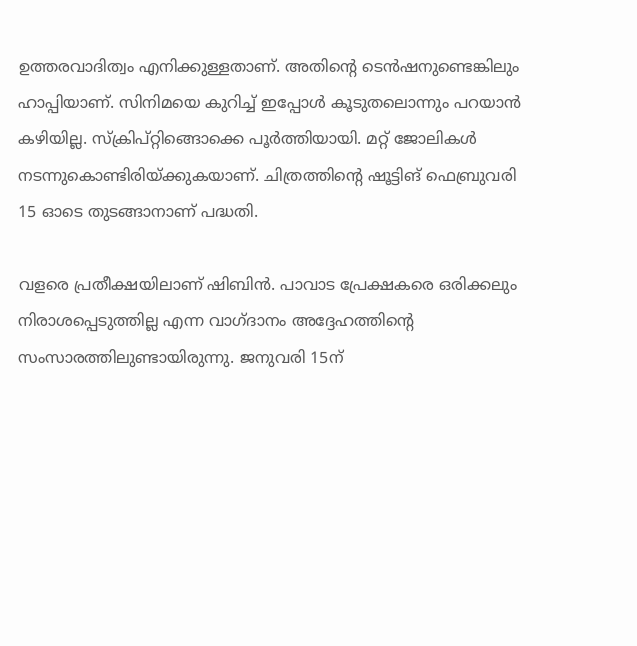ഉത്തരവാദിത്വം എനിക്കുള്ളതാണ്. അതിന്റെ ടെന്‍ഷനുണ്ടെങ്കിലും ഹാപ്പിയാണ്. സിനിമയെ കുറിച്ച് ഇപ്പോള്‍ കൂടുതലൊന്നും പറയാന്‍ കഴിയില്ല. സ്‌ക്രിപ്റ്റിങ്ങൊക്കെ പൂര്‍ത്തിയായി. മറ്റ് ജോലികള്‍ നടന്നുകൊണ്ടിരിയ്ക്കുകയാണ്. ചിത്രത്തിന്റെ ഷൂട്ടിങ് ഫെബ്രുവരി 15 ഓടെ തുടങ്ങാനാണ് പദ്ധതി.

വളരെ പ്രതീക്ഷയിലാണ് ഷിബിന്‍. പാവാട പ്രേക്ഷകരെ ഒരിക്കലും നിരാശപ്പെടുത്തില്ല എന്ന വാഗ്ദാനം അദ്ദേഹത്തിന്റെ സംസാരത്തിലുണ്ടായിരുന്നു. ജനുവരി 15ന്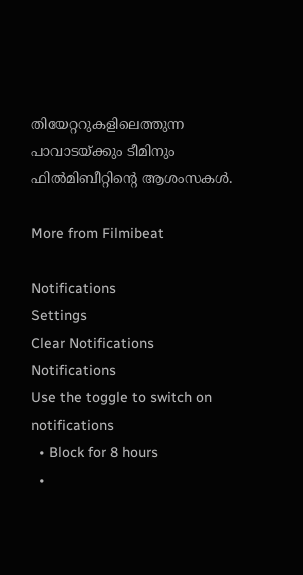തിയേറ്ററുകളിലെത്തുന്ന പാവാടയ്ക്കും ടീമിനും ഫില്‍മിബീറ്റിന്റെ ആശംസകള്‍.

More from Filmibeat

Notifications
Settings
Clear Notifications
Notifications
Use the toggle to switch on notifications
  • Block for 8 hours
  •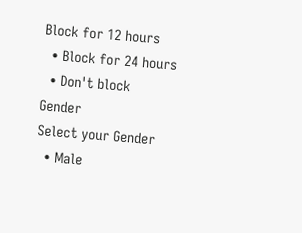Block for 12 hours
  • Block for 24 hours
  • Don't block
Gender
Select your Gender
  • Male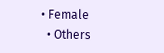• Female
  • Others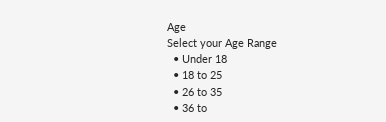Age
Select your Age Range
  • Under 18
  • 18 to 25
  • 26 to 35
  • 36 to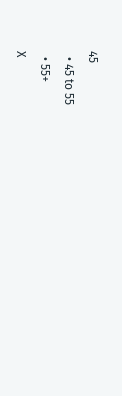45
  • 45 to 55
  • 55+
X